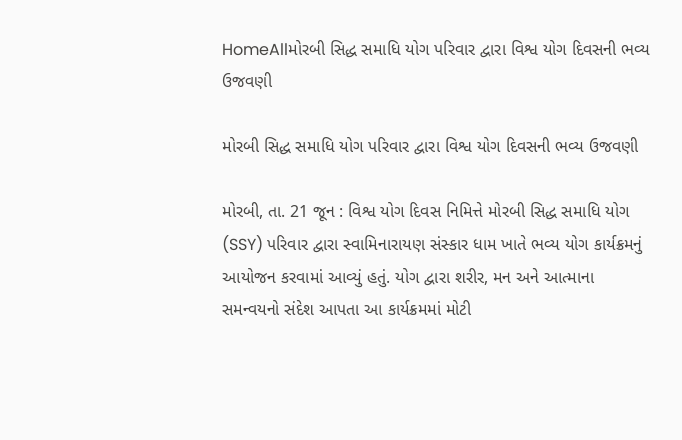HomeAllમોરબી સિદ્ધ સમાધિ યોગ પરિવાર દ્વારા વિશ્વ યોગ દિવસની ભવ્ય ઉજવણી

મોરબી સિદ્ધ સમાધિ યોગ પરિવાર દ્વારા વિશ્વ યોગ દિવસની ભવ્ય ઉજવણી

મોરબી, તા. 21 જૂન : વિશ્વ યોગ દિવસ નિમિત્તે મોરબી સિદ્ધ સમાધિ યોગ (SSY) પરિવાર દ્વારા સ્વામિનારાયણ સંસ્કાર ધામ ખાતે ભવ્ય યોગ કાર્યક્રમનું આયોજન કરવામાં આવ્યું હતું. યોગ દ્વારા શરીર, મન અને આત્માના સમન્વયનો સંદેશ આપતા આ કાર્યક્રમમાં મોટી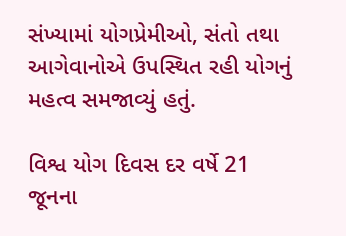સંખ્યામાં યોગપ્રેમીઓ, સંતો તથા આગેવાનોએ ઉપસ્થિત રહી યોગનું મહત્વ સમજાવ્યું હતું.

વિશ્વ યોગ દિવસ દર વર્ષે 21 જૂનના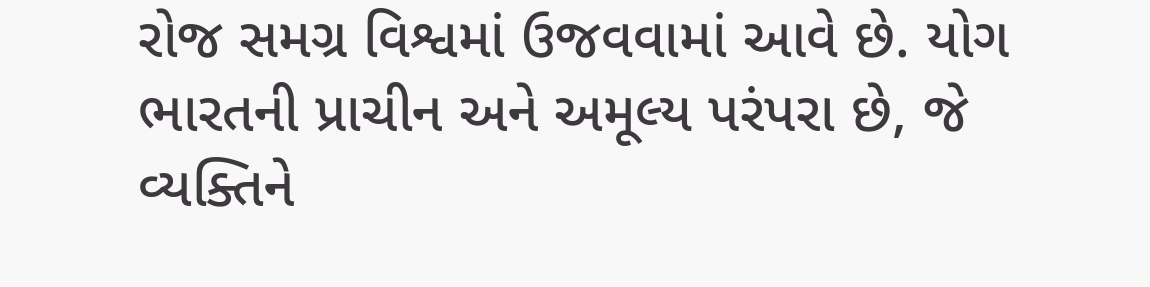રોજ સમગ્ર વિશ્વમાં ઉજવવામાં આવે છે. યોગ ભારતની પ્રાચીન અને અમૂલ્ય પરંપરા છે, જે વ્યક્તિને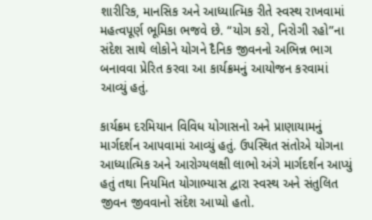શારીરિક, માનસિક અને આધ્યાત્મિક રીતે સ્વસ્થ રાખવામાં મહત્વપૂર્ણ ભૂમિકા ભજવે છે. “યોગ કરો, નિરોગી રહો”ના સંદેશ સાથે લોકોને યોગને દૈનિક જીવનનો અભિન્ન ભાગ બનાવવા પ્રેરિત કરવા આ કાર્યક્રમનું આયોજન કરવામાં આવ્યું હતું.

કાર્યક્રમ દરમિયાન વિવિધ યોગાસનો અને પ્રાણાયામનું માર્ગદર્શન આપવામાં આવ્યું હતું. ઉપસ્થિત સંતોએ યોગના આધ્યાત્મિક અને આરોગ્યલક્ષી લાભો અંગે માર્ગદર્શન આપ્યું હતું તથા નિયમિત યોગાભ્યાસ દ્વારા સ્વસ્થ અને સંતુલિત જીવન જીવવાનો સંદેશ આપ્યો હતો.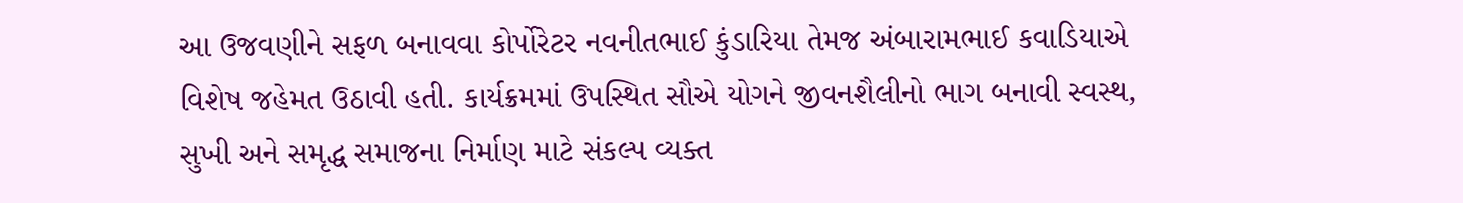આ ઉજવણીને સફળ બનાવવા કોર્પોરેટર નવનીતભાઈ કુંડારિયા તેમજ અંબારામભાઈ કવાડિયાએ વિશેષ જહેમત ઉઠાવી હતી. કાર્યક્રમમાં ઉપસ્થિત સૌએ યોગને જીવનશૈલીનો ભાગ બનાવી સ્વસ્થ, સુખી અને સમૃદ્ધ સમાજના નિર્માણ માટે સંકલ્પ વ્યક્ત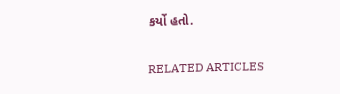કર્યો હતો.

RELATED ARTICLES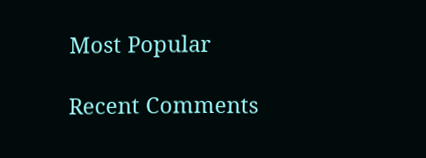Most Popular

Recent Comments